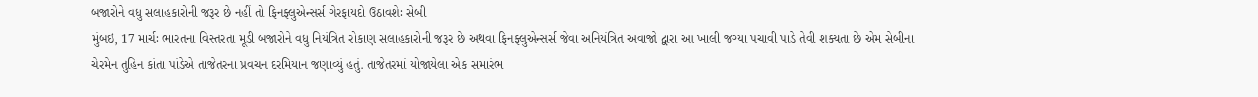બજારોને વધુ સલાહકારોની જરૂર છે નહીં તો ફિનફ્લુએન્સર્સ ગેરફાયદો ઉઠાવશેઃ સેબી
મુંબઇ, 17 માર્ચઃ ભારતના વિસ્તરતા મૂડી બજારોને વધુ નિયંત્રિત રોકાણ સલાહકારોની જરૂર છે અથવા ફિનફ્લુએન્સર્સ જેવા અનિયંત્રિત અવાજો દ્વારા આ ખાલી જગ્યા પચાવી પાડે તેવી શક્યતા છે એમ સેબીના ચેરમેન તુહિન કાંતા પાંડેએ તાજેતરના પ્રવચન દરમિયાન જણાવ્યું હતું. તાજેતરમાં યોજાયેલા એક સમારંભ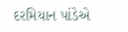દરમિયાન પાંડેએ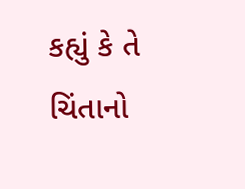કહ્યું કે તે ચિંતાનો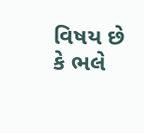વિષય છે કે ભલે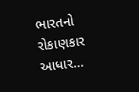ભારતનો રોકાણકાર આધાર…